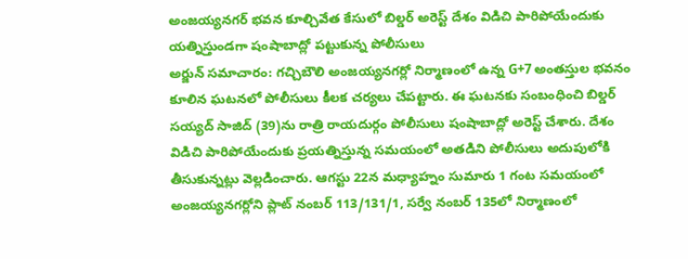అంజయ్యనగర్ భవన కూల్చివేత కేసులో బిల్డర్ అరెస్ట్ దేశం విడిచి పారిపోయేందుకు యత్నిస్తుండగా షంషాబాద్లో పట్టుకున్న పోలీసులు
అర్జున్ సమాచారం: గచ్చిబౌలి అంజయ్యనగర్లో నిర్మాణంలో ఉన్న G+7 అంతస్తుల భవనం కూలిన ఘటనలో పోలీసులు కీలక చర్యలు చేపట్టారు. ఈ ఘటనకు సంబంధించి బిల్డర్ సయ్యద్ సాజిద్ (39)ను రాత్రి రాయదుర్గం పోలీసులు షంషాబాద్లో అరెస్ట్ చేశారు. దేశం విడిచి పారిపోయేందుకు ప్రయత్నిస్తున్న సమయంలో అతడిని పోలీసులు అదుపులోకి తీసుకున్నట్లు వెల్లడించారు. ఆగస్టు 22న మధ్యాహ్నం సుమారు 1 గంట సమయంలో అంజయ్యనగర్లోని ప్లాట్ నంబర్ 113/131/1, సర్వే నంబర్ 135లో నిర్మాణంలో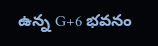ఉన్న G+6 భవనం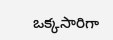ఒక్కసారిగా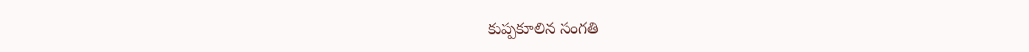కుప్పకూలిన సంగతి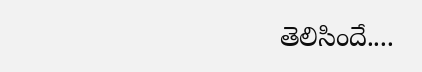తెలిసిందే....